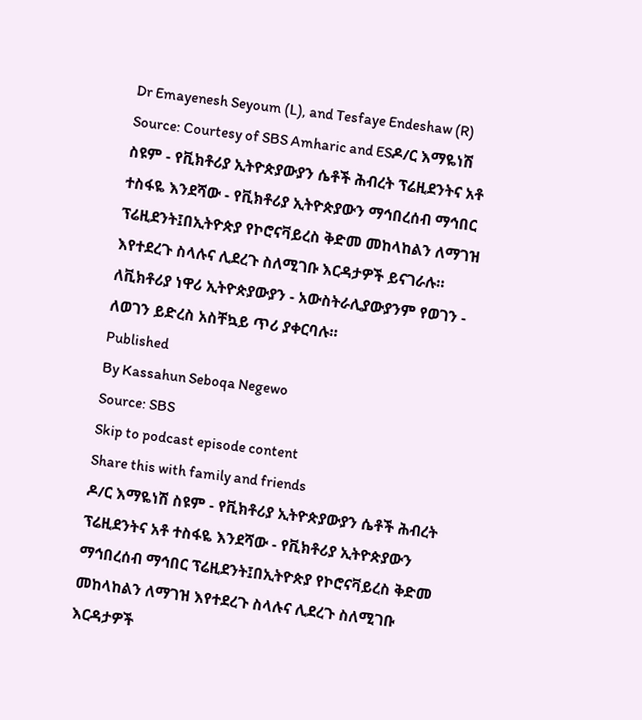Dr Emayenesh Seyoum (L), and Tesfaye Endeshaw (R) Source: Courtesy of SBS Amharic and ESዶ/ር እማዬነሽ ስዩም - የቪክቶሪያ ኢትዮጵያውያን ሴቶች ሕብረት ፕሬዚደንትና አቶ ተስፋዬ እንደሻው - የቪክቶሪያ ኢትዮጵያውን ማኅበረሰብ ማኅበር ፕሬዚደንት፤በኢትዮጵያ የኮሮናቫይረስ ቅድመ መከላከልን ለማገዝ እየተደረጉ ስላሉና ሊደረጉ ስለሚገቡ እርዳታዎች ይናገራሉ። ለቪክቶሪያ ነዋሪ ኢትዮጵያውያን - አውስትራሊያውያንም የወገን - ለወገን ይድረስ አስቸኳይ ጥሪ ያቀርባሉ።
Published
By Kassahun Seboqa Negewo
Source: SBS
Skip to podcast episode content
Share this with family and friends
ዶ/ር እማዬነሽ ስዩም - የቪክቶሪያ ኢትዮጵያውያን ሴቶች ሕብረት ፕሬዚደንትና አቶ ተስፋዬ እንደሻው - የቪክቶሪያ ኢትዮጵያውን ማኅበረሰብ ማኅበር ፕሬዚደንት፤በኢትዮጵያ የኮሮናቫይረስ ቅድመ መከላከልን ለማገዝ እየተደረጉ ስላሉና ሊደረጉ ስለሚገቡ እርዳታዎች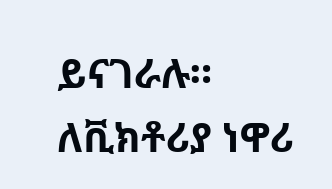ይናገራሉ። ለቪክቶሪያ ነዋሪ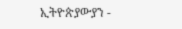ኢትዮጵያውያን -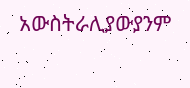አውስትራሊያውያንም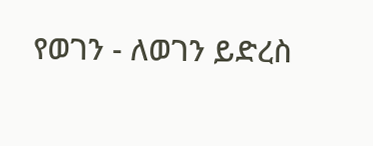የወገን - ለወገን ይድረስ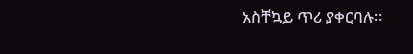አስቸኳይ ጥሪ ያቀርባሉ።